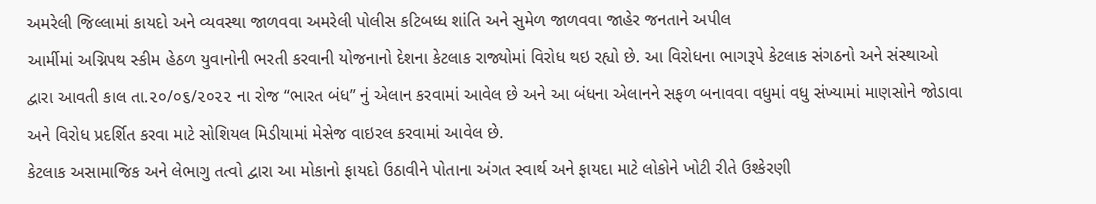અમરેલી જિલ્લામાં કાયદો અને વ્યવસ્થા જાળવવા અમરેલી પોલીસ કટિબધ્ધ શાંતિ અને સુમેળ જાળવવા જાહેર જનતાને અપીલ
આર્મીમાં અગ્નિપથ સ્કીમ હેઠળ યુવાનોની ભરતી કરવાની યોજનાનો દેશના કેટલાક રાજ્યોમાં વિરોધ થઇ રહ્યો છે. આ વિરોધના ભાગરૂપે કેટલાક સંગઠનો અને સંસ્થાઓ દ્વારા આવતી કાલ તા.૨૦/૦૬/૨૦૨૨ ના રોજ “ભારત બંધ” નું એલાન કરવામાં આવેલ છે અને આ બંધના એલાનને સફળ બનાવવા વધુમાં વધુ સંખ્યામાં માણસોને જોડાવા અને વિરોધ પ્રદર્શિત કરવા માટે સોશિયલ મિડીયામાં મેસેજ વાઇરલ કરવામાં આવેલ છે.
કેટલાક અસામાજિક અને લેભાગુ તત્વો દ્વારા આ મોકાનો ફાયદો ઉઠાવીને પોતાના અંગત સ્વાર્થ અને ફાયદા માટે લોકોને ખોટી રીતે ઉશ્કેરણી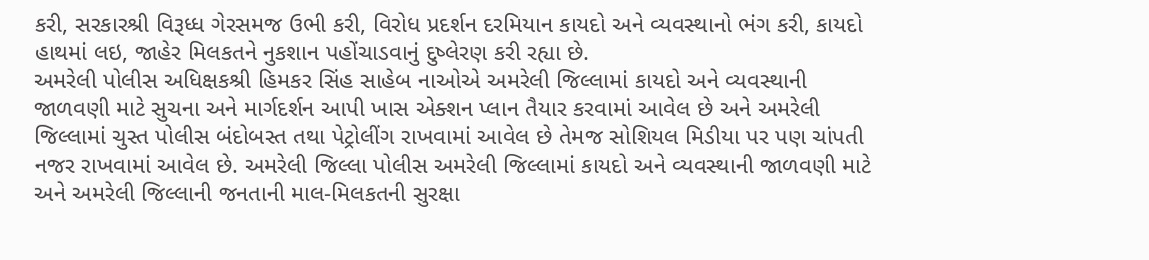કરી, સરકારશ્રી વિરૂધ્ધ ગેરસમજ ઉભી કરી, વિરોધ પ્રદર્શન દરમિયાન કાયદો અને વ્યવસ્થાનો ભંગ કરી, કાયદો હાથમાં લઇ, જાહેર મિલકતને નુકશાન પહોંચાડવાનું દુષ્લેરણ કરી રહ્યા છે.
અમરેલી પોલીસ અધિક્ષકશ્રી હિમકર સિંહ સાહેબ નાઓએ અમરેલી જિલ્લામાં કાયદો અને વ્યવસ્થાની જાળવણી માટે સુચના અને માર્ગદર્શન આપી ખાસ એક્શન પ્લાન તૈયાર કરવામાં આવેલ છે અને અમરેલી જિલ્લામાં ચુસ્ત પોલીસ બંદોબસ્ત તથા પેટ્રોલીંગ રાખવામાં આવેલ છે તેમજ સોશિયલ મિડીયા પર પણ ચાંપતી નજર રાખવામાં આવેલ છે. અમરેલી જિલ્લા પોલીસ અમરેલી જિલ્લામાં કાયદો અને વ્યવસ્થાની જાળવણી માટે અને અમરેલી જિલ્લાની જનતાની માલ-મિલકતની સુરક્ષા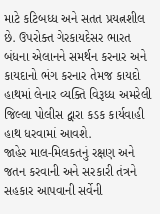માટે કટિબધ્ધ અને સતત પ્રયત્નશીલ છે. ઉપરોક્ત ગેરકાયદેસર ભારત બંધના એલાનને સમર્થન કરનાર અને કાયદાનો ભંગ કરનાર તેમજ કાયદો હાથમાં લેનાર વ્યક્તિ વિરૂધ્ધ અમરેલી જિલ્લા પોલીસ દ્વારા કડક કાર્યવાહી હાથ ધરવામાં આવશે.
જાહેર માલ-મિલકતનું રક્ષણ અને જતન કરવાની અને સરકારી તંત્રને સહકાર આપવાની સર્વેની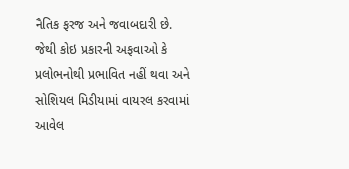નૈતિક ફરજ અને જવાબદારી છે. જેથી કોઇ પ્રકારની અફવાઓ કે પ્રલોભનોથી પ્રભાવિત નહીં થવા અને સોશિયલ મિડીયામાં વાયરલ કરવામાં આવેલ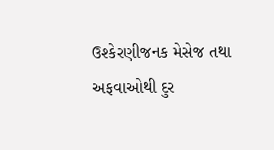ઉશ્કેરણીજનક મેસેજ તથા અફવાઓથી દુર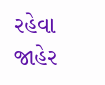રહેવા જાહેર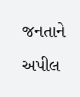જનતાને અપીલ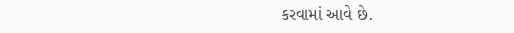કરવામાં આવે છે.